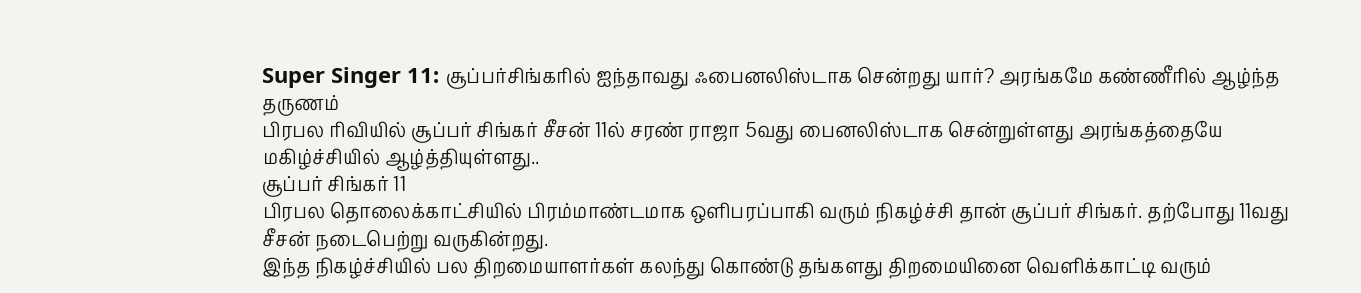Super Singer 11: சூப்பர்சிங்கரில் ஐந்தாவது ஃபைனலிஸ்டாக சென்றது யார்? அரங்கமே கண்ணீரில் ஆழ்ந்த தருணம்
பிரபல ரிவியில் சூப்பர் சிங்கர் சீசன் 11ல் சரண் ராஜா 5வது பைனலிஸ்டாக சென்றுள்ளது அரங்கத்தையே மகிழ்ச்சியில் ஆழ்த்தியுள்ளது..
சூப்பர் சிங்கர் 11
பிரபல தொலைக்காட்சியில் பிரம்மாண்டமாக ஒளிபரப்பாகி வரும் நிகழ்ச்சி தான் சூப்பர் சிங்கர். தற்போது 11வது சீசன் நடைபெற்று வருகின்றது.
இந்த நிகழ்ச்சியில் பல திறமையாளர்கள் கலந்து கொண்டு தங்களது திறமையினை வெளிக்காட்டி வரும்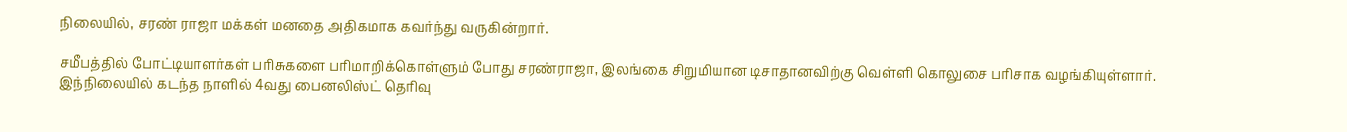நிலையில், சரண் ராஜா மக்கள் மனதை அதிகமாக கவர்ந்து வருகின்றார்.

சமீபத்தில் போட்டியாளர்கள் பரிசுகளை பரிமாறிக்கொள்ளும் போது சரண்ராஜா, இலங்கை சிறுமியான டிசாதானவிற்கு வெள்ளி கொலுசை பரிசாக வழங்கியுள்ளார்.
இந்நிலையில் கடந்த நாளில் 4வது பைனலிஸ்ட் தெரிவு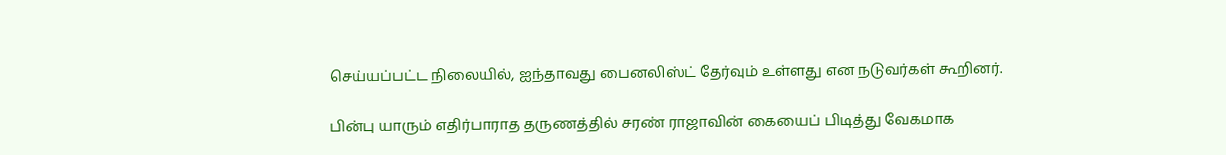செய்யப்பட்ட நிலையில், ஐந்தாவது பைனலிஸ்ட் தேர்வும் உள்ளது என நடுவர்கள் கூறினர்.

பின்பு யாரும் எதிர்பாராத தருணத்தில் சரண் ராஜாவின் கையைப் பிடித்து வேகமாக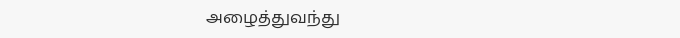அழைத்துவந்து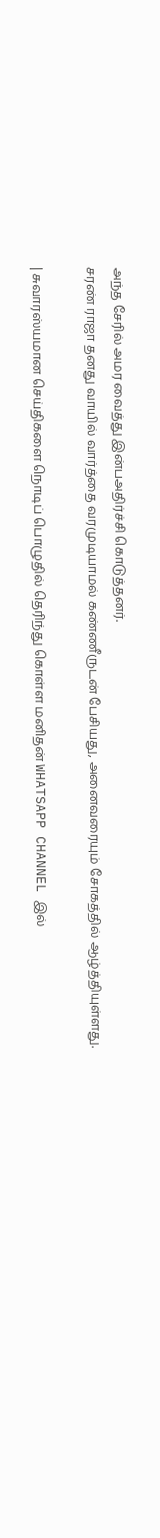அந்த சேரில் அமர வைத்து இன்பஅதிர்ச்சி கொடுத்தனர்.
சரண் ராஜா தனது வாயில் வார்த்தை வரமுடியாமல் கண்ணீருடன் பேசியது, அனைவரையும் சோகத்தில் ஆழ்த்தியுள்ளது.

| சுவாரஸ்யமான செய்திகளை நொடிப் பொழுதில் தெரிந்து கொள்ள மனிதன் WHATSAPP CHANNEL இல்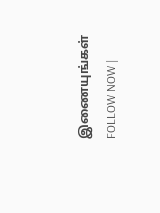இணையுங்கள் FOLLOW NOW |